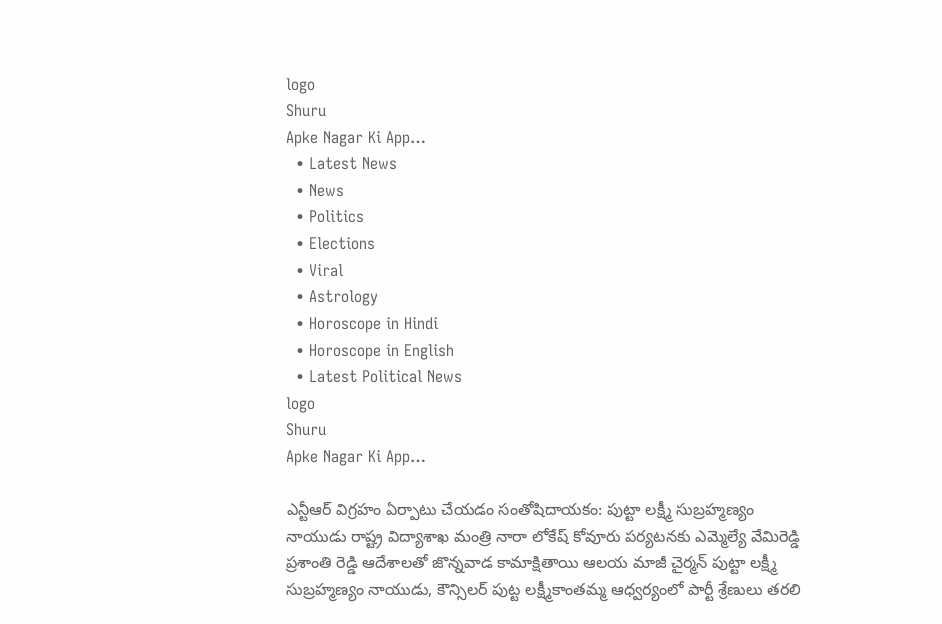logo
Shuru
Apke Nagar Ki App…
  • Latest News
  • News
  • Politics
  • Elections
  • Viral
  • Astrology
  • Horoscope in Hindi
  • Horoscope in English
  • Latest Political News
logo
Shuru
Apke Nagar Ki App…

ఎన్టీఆర్ విగ్రహం ఏర్పాటు చేయడం సంతోషిదాయకం: పుట్టా లక్ష్మీ సుబ్రహ్మణ్యం నాయుడు రాష్ట్ర విద్యాశాఖ మంత్రి నారా లోకేష్ కోవూరు పర్యటనకు ఎమ్మెల్యే వేమిరెడ్డి ప్రశాంతి రెడ్డి ఆదేశాలతో జొన్నవాడ కామాక్షితాయి ఆలయ మాజీ చైర్మన్ పుట్టా లక్ష్మీ సుబ్రహ్మణ్యం నాయుడు, కౌన్సిలర్ పుట్ట లక్ష్మీకాంతమ్మ ఆధ్వర్యంలో పార్టీ శ్రేణులు తరలి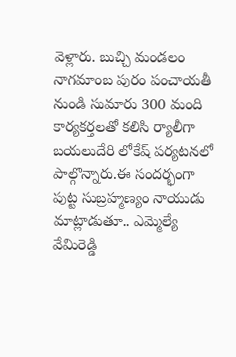వెళ్లారు. బుచ్చి మండలం నాగమాంబ పురం పంచాయతీ నుండి సుమారు 300 మంది కార్యకర్తలతో కలిసి ర్యాలీగా బయలుదేరి లోకేష్ పర్యటనలో పాల్గొన్నారు.ఈ సందర్భంగా పుట్ట సుబ్రహ్మణ్యం నాయుడు మాట్లాడుతూ.. ఎమ్మెల్యే వేమిరెడ్డి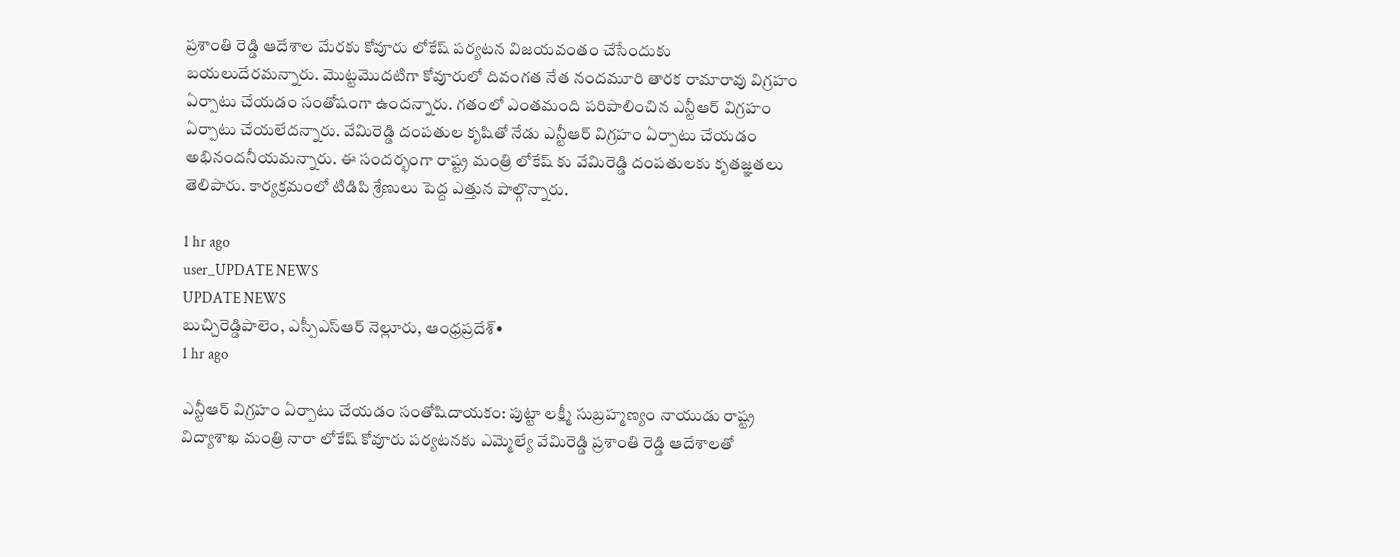ప్రశాంతి రెడ్డి ఆదేశాల మేరకు కోవూరు లోకేష్ పర్యటన విజయవంతం చేసేందుకు బయలుదేరమన్నారు. మొట్టమొదటిగా కోవూరులో దివంగత నేత నందమూరి తారక రామారావు విగ్రహం ఏర్పాటు చేయడం సంతోషంగా ఉందన్నారు. గతంలో ఎంతమంది పరిపాలించిన ఎన్టీఆర్ విగ్రహం ఏర్పాటు చేయలేదన్నారు. వేమిరెడ్డి దంపతుల కృషితో నేడు ఎన్టీఆర్ విగ్రహం ఏర్పాటు చేయడం అభినందనీయమన్నారు. ఈ సందర్భంగా రాష్ట్ర మంత్రి లోకేష్ కు వేమిరెడ్డి దంపతులకు కృతజ్ఞతలు తెలిపారు. కార్యక్రమంలో టిడిపి శ్రేణులు పెద్ద ఎత్తున పాల్గొన్నారు.

1 hr ago
user_UPDATE NEWS
UPDATE NEWS
బుచ్చిరెడ్డిపాలెం, ఎస్పీఎస్ఆర్ నెల్లూరు, ఆంధ్రప్రదేశ్•
1 hr ago

ఎన్టీఆర్ విగ్రహం ఏర్పాటు చేయడం సంతోషిదాయకం: పుట్టా లక్ష్మీ సుబ్రహ్మణ్యం నాయుడు రాష్ట్ర విద్యాశాఖ మంత్రి నారా లోకేష్ కోవూరు పర్యటనకు ఎమ్మెల్యే వేమిరెడ్డి ప్రశాంతి రెడ్డి ఆదేశాలతో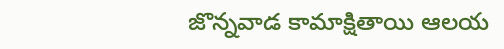జొన్నవాడ కామాక్షితాయి ఆలయ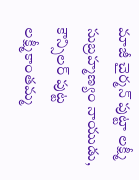మాజీ చైర్మన్ పుట్టా లక్ష్మీ సుబ్రహ్మణ్యం నాయుడు, కౌన్సిలర్ పుట్ట లక్ష్మీకాంతమ్మ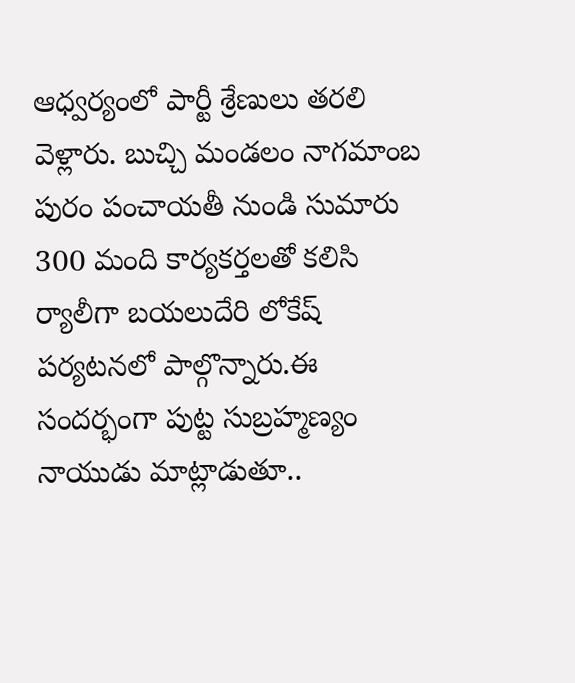ఆధ్వర్యంలో పార్టీ శ్రేణులు తరలి వెళ్లారు. బుచ్చి మండలం నాగమాంబ పురం పంచాయతీ నుండి సుమారు 300 మంది కార్యకర్తలతో కలిసి ర్యాలీగా బయలుదేరి లోకేష్ పర్యటనలో పాల్గొన్నారు.ఈ సందర్భంగా పుట్ట సుబ్రహ్మణ్యం నాయుడు మాట్లాడుతూ..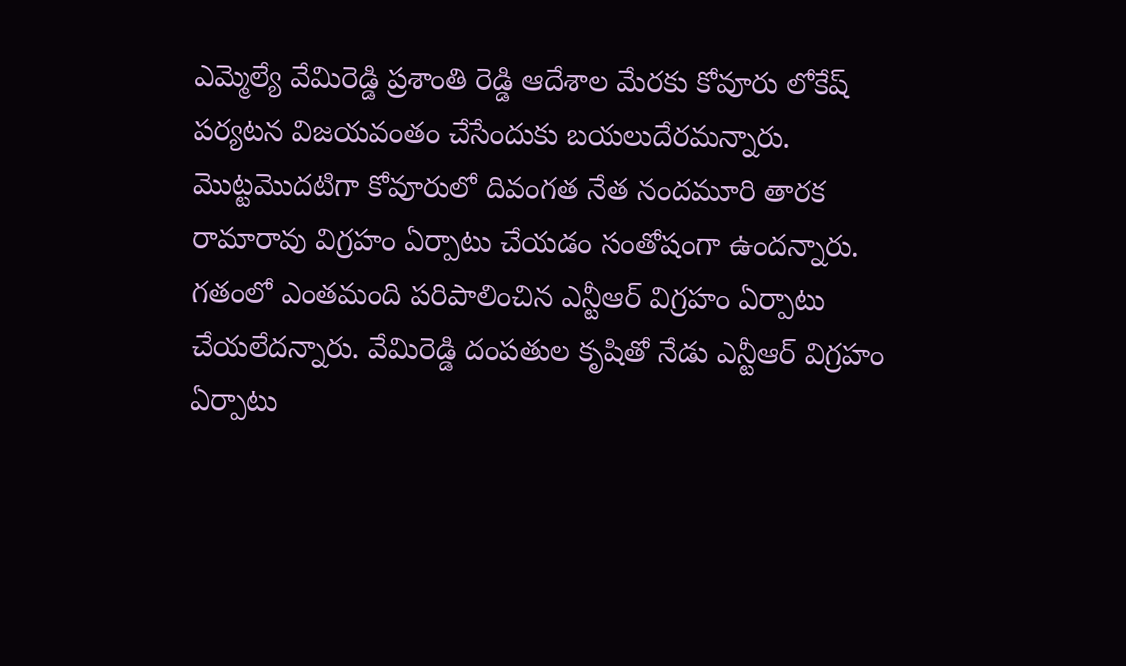ఎమ్మెల్యే వేమిరెడ్డి ప్రశాంతి రెడ్డి ఆదేశాల మేరకు కోవూరు లోకేష్ పర్యటన విజయవంతం చేసేందుకు బయలుదేరమన్నారు. మొట్టమొదటిగా కోవూరులో దివంగత నేత నందమూరి తారక రామారావు విగ్రహం ఏర్పాటు చేయడం సంతోషంగా ఉందన్నారు. గతంలో ఎంతమంది పరిపాలించిన ఎన్టీఆర్ విగ్రహం ఏర్పాటు చేయలేదన్నారు. వేమిరెడ్డి దంపతుల కృషితో నేడు ఎన్టీఆర్ విగ్రహం ఏర్పాటు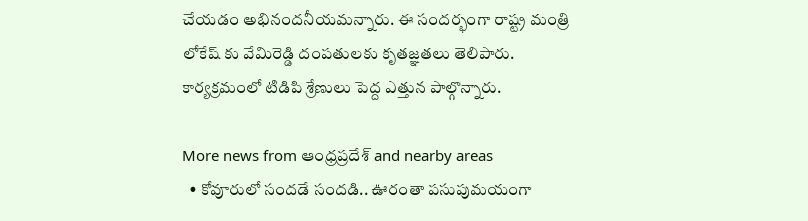చేయడం అభినందనీయమన్నారు. ఈ సందర్భంగా రాష్ట్ర మంత్రి లోకేష్ కు వేమిరెడ్డి దంపతులకు కృతజ్ఞతలు తెలిపారు. కార్యక్రమంలో టిడిపి శ్రేణులు పెద్ద ఎత్తున పాల్గొన్నారు.

More news from ఆంధ్రప్రదేశ్ and nearby areas
  • కోవూరులో సందడే సందడి.. ఊరంతా పసుపుమయంగా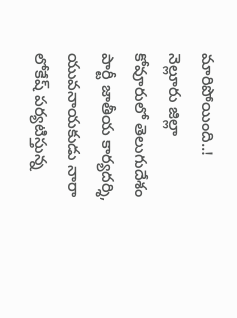మారిపోయింది..! నెల్లూరు జిల్లా కోవూరులో తెలుగుదేశం పార్టీ జాతీయ కార్యదర్శి, యువనాయకుడు నారా లోకేష్ పర్యటిస్తున్న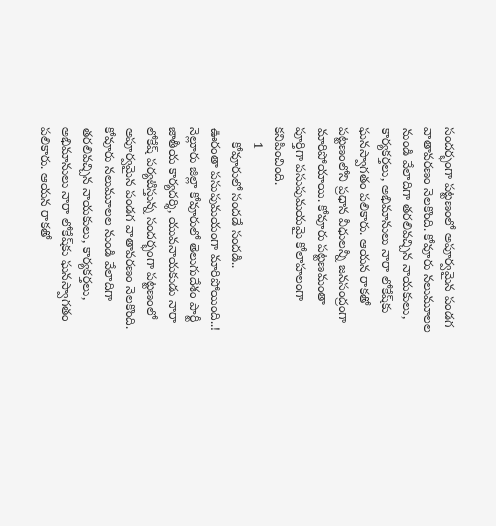సందర్భంగా పట్టణంలో అపూర్వమైన పండగ వాతావరణం నెలకొంది. కోవూరు నలుమూలల నుండి వేలాదిగా తరలివచ్చిన నాయకులు, కార్యకర్తలు, అభిమానులు నారా లోకేష్‌కు ఘనస్వాగతం పలికారు. ఆయన రాకతో పట్టణంలోని ప్రధాన వీధులన్నీ జనసంద్రంగా మారిపోయాయి. కోవూరు పట్టణమంతా పూర్తిగా పసుపుమయమై కోలాహలంగా కనిపించింది.
    1
    కోవూరులో సందడే సందడి..
ఊరంతా పసుపుమయంగా మారిపోయింది..!
నెల్లూరు జిల్లా కోవూరులో తెలుగుదేశం పార్టీ జాతీయ కార్యదర్శి, యువనాయకుడు నారా లోకేష్ పర్యటిస్తున్న సందర్భంగా పట్టణంలో అపూర్వమైన పండగ వాతావరణం నెలకొంది. కోవూరు నలుమూలల నుండి వేలాదిగా తరలివచ్చిన నాయకులు, కార్యకర్తలు, అభిమానులు నారా లోకేష్‌కు ఘనస్వాగతం పలికారు. ఆయన రాకతో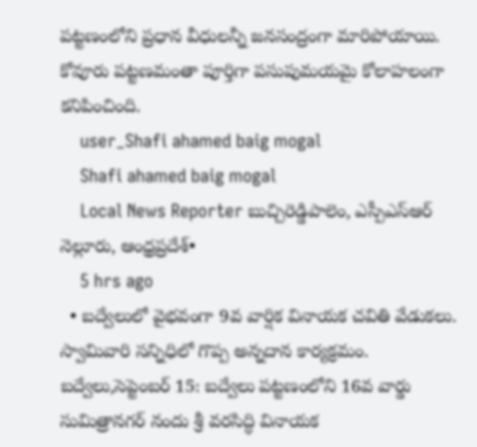పట్టణంలోని ప్రధాన వీధులన్నీ జనసంద్రంగా మారిపోయాయి. కోవూరు పట్టణమంతా పూర్తిగా పసుపుమయమై కోలాహలంగా కనిపించింది.
    user_Shafi ahamed baig mogal
    Shafi ahamed baig mogal
    Local News Reporter బుచ్చిరెడ్డిపాలెం, ఎస్పీఎస్ఆర్ నెల్లూరు, ఆంధ్రప్రదేశ్•
    5 hrs ago
  • బద్వేలులో వైభవంగా 9వ వార్షిక వినాయక చవితి వేడుకలు. స్వామివారి సన్నిధిలో గొప్ప అన్నదాన కార్యక్రమం. బద్వేలు,సెప్టెంబర్ 15: బద్వేలు పట్టణంలోని 16వ వార్డు సుమిత్రానగర్ నందు శ్రీ వరసిద్ధి వినాయక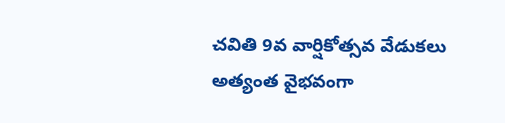చవితి 9వ వార్షికోత్సవ వేడుకలు అత్యంత వైభవంగా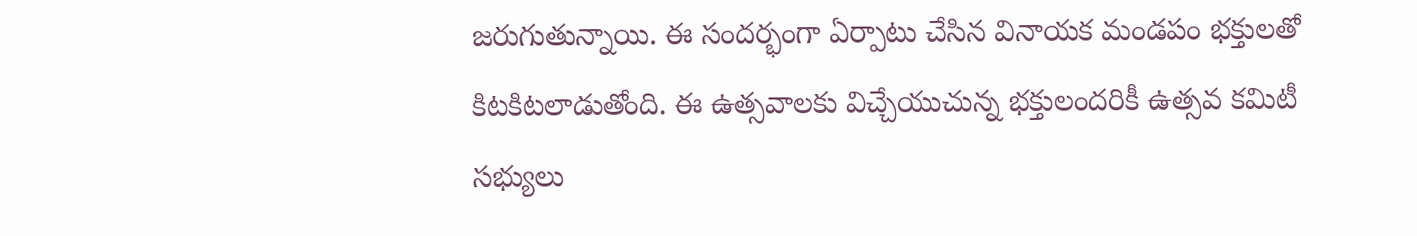జరుగుతున్నాయి. ఈ సందర్భంగా ఏర్పాటు చేసిన వినాయక మండపం భక్తులతో కిటకిటలాడుతోంది. ఈ ఉత్సవాలకు విచ్చేయుచున్న భక్తులందరికీ ఉత్సవ కమిటీ సభ్యులు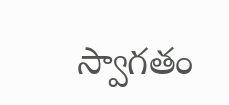స్వాగతం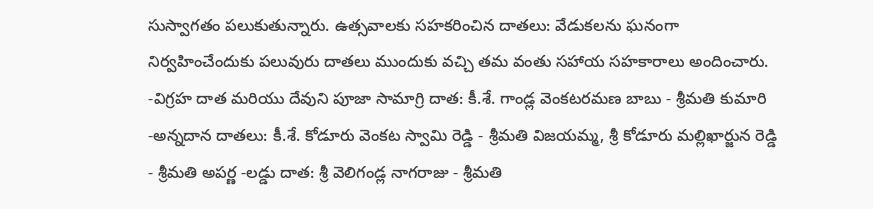సుస్వాగతం పలుకుతున్నారు. ఉత్సవాలకు సహకరించిన దాతలు: వేడుకలను ఘనంగా నిర్వహించేందుకు పలువురు దాతలు ముందుకు వచ్చి తమ వంతు సహాయ సహకారాలు అందించారు. -విగ్రహ దాత మరియు దేవుని పూజా సామాగ్రి దాత: కీ.శే. గాండ్ల వెంకటరమణ బాబు - శ్రీమతి కుమారి -అన్నదాన దాతలు: కీ.శే. కోడూరు వెంకట స్వామి రెడ్డి - శ్రీమతి విజయమ్మ, శ్రీ కోడూరు మల్లిఖార్జున రెడ్డి - శ్రీమతి అపర్ణ -లడ్డు దాత: శ్రీ వెలిగండ్ల నాగరాజు - శ్రీమతి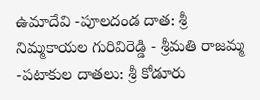ఉమాదేవి -పూలదండ దాత: శ్రీ నిమ్మకాయల గురివిరెడ్డి - శ్రీమతి రాజమ్మ -పటాకుల దాతలు: శ్రీ కోడూరు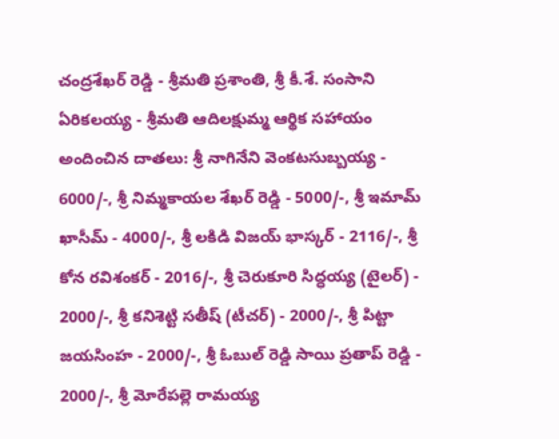చంద్రశేఖర్ రెడ్డి - శ్రీమతి ప్రశాంతి, శ్రీ కీ.శే. సంసాని ఏరికలయ్య - శ్రీమతి ఆదిలక్షుమ్మ ఆర్థిక సహాయం అందించిన దాతలు: శ్రీ నాగినేని వెంకటసుబ్బయ్య - 6000/-, శ్రీ నిమ్మకాయల శేఖర్ రెడ్డి - 5000/-, శ్రీ ఇమామ్ ఖాసీమ్ - 4000/-, శ్రీ లకిడి విజయ్ భాస్కర్ - 2116/-, శ్రీ కోన రవిశంకర్ - 2016/-, శ్రీ చెరుకూరి సిద్ధయ్య (టైలర్) - 2000/-, శ్రీ కనిశెట్టి సతీష్ (టీచర్) - 2000/-, శ్రీ పిట్టా జయసింహ - 2000/-, శ్రీ ఓబుల్ రెడ్డి సాయి ప్రతాప్ రెడ్డి - 2000/-, శ్రీ మోరేపల్లె రామయ్య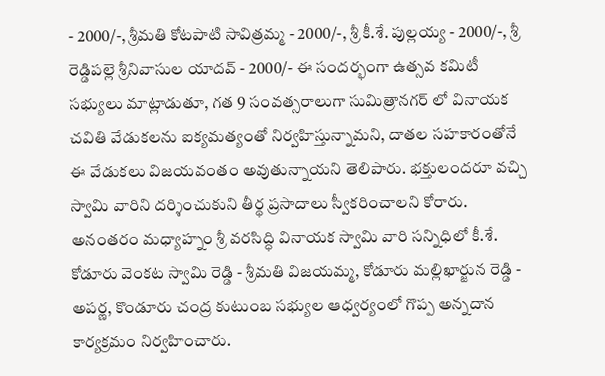- 2000/-, శ్రీమతి కోటపాటి సావిత్రమ్మ - 2000/-, శ్రీ కీ.శే. పుల్లయ్య - 2000/-, శ్రీ రెడ్డిపల్లె శ్రీనివాసుల యాదవ్ - 2000/- ఈ సందర్భంగా ఉత్సవ కమిటీ సభ్యులు మాట్లాడుతూ, గత 9 సంవత్సరాలుగా సుమిత్రానగర్ లో వినాయక చవితి వేడుకలను ఐక్యమత్యంతో నిర్వహిస్తున్నామని, దాతల సహకారంతోనే ఈ వేడుకలు విజయవంతం అవుతున్నాయని తెలిపారు. భక్తులందరూ వచ్చి స్వామి వారిని దర్శించుకుని తీర్థ ప్రసాదాలు స్వీకరించాలని కోరారు. అనంతరం మధ్యాహ్నం శ్రీ వరసిద్ధి వినాయక స్వామి వారి సన్నిధిలో కీ.శే. కోడూరు వెంకట స్వామి రెడ్డి - శ్రీమతి విజయమ్మ, కోడూరు మల్లిఖార్జున రెడ్డి - అపర్ణ, కొండూరు చంద్ర కుటుంబ సభ్యుల ఆధ్వర్యంలో గొప్ప అన్నదాన కార్యక్రమం నిర్వహించారు.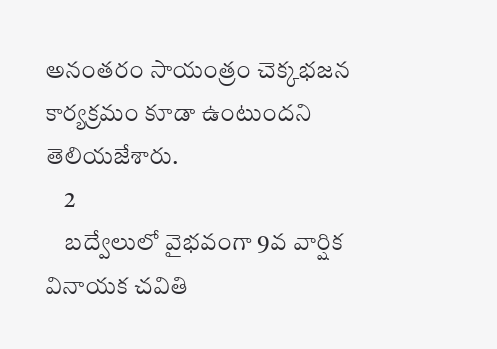అనంతరం సాయంత్రం చెక్కభజన కార్యక్రమం కూడా ఉంటుందని తెలియజేశారు.
    2
    బద్వేలులో వైభవంగా 9వ వార్షిక వినాయక చవితి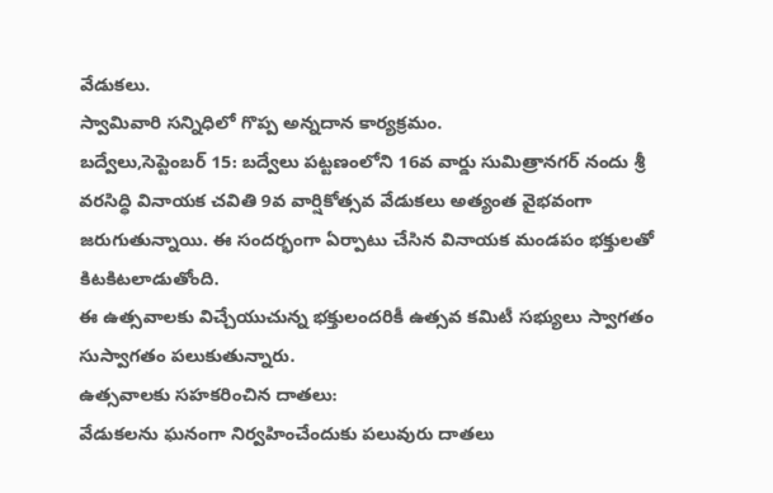వేడుకలు.
స్వామివారి సన్నిధిలో గొప్ప అన్నదాన కార్యక్రమం.
బద్వేలు,సెప్టెంబర్ 15: బద్వేలు పట్టణంలోని 16వ వార్డు సుమిత్రానగర్ నందు శ్రీ వరసిద్ధి వినాయక చవితి 9వ వార్షికోత్సవ వేడుకలు అత్యంత వైభవంగా జరుగుతున్నాయి. ఈ సందర్భంగా ఏర్పాటు చేసిన వినాయక మండపం భక్తులతో కిటకిటలాడుతోంది.
ఈ ఉత్సవాలకు విచ్చేయుచున్న భక్తులందరికీ ఉత్సవ కమిటీ సభ్యులు స్వాగతం సుస్వాగతం పలుకుతున్నారు.
ఉత్సవాలకు సహకరించిన దాతలు:
వేడుకలను ఘనంగా నిర్వహించేందుకు పలువురు దాతలు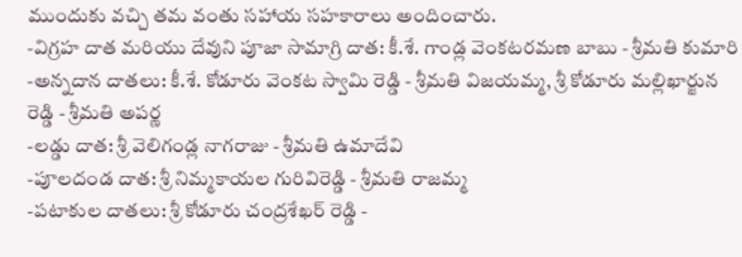ముందుకు వచ్చి తమ వంతు సహాయ సహకారాలు అందించారు.
-విగ్రహ దాత మరియు దేవుని పూజా సామాగ్రి దాత: కీ.శే. గాండ్ల వెంకటరమణ బాబు - శ్రీమతి కుమారి
-అన్నదాన దాతలు: కీ.శే. కోడూరు వెంకట స్వామి రెడ్డి - శ్రీమతి విజయమ్మ, శ్రీ కోడూరు మల్లిఖార్జున రెడ్డి - శ్రీమతి అపర్ణ
-లడ్డు దాత: శ్రీ వెలిగండ్ల నాగరాజు - శ్రీమతి ఉమాదేవి
-పూలదండ దాత: శ్రీ నిమ్మకాయల గురివిరెడ్డి - శ్రీమతి రాజమ్మ
-పటాకుల దాతలు: శ్రీ కోడూరు చంద్రశేఖర్ రెడ్డి -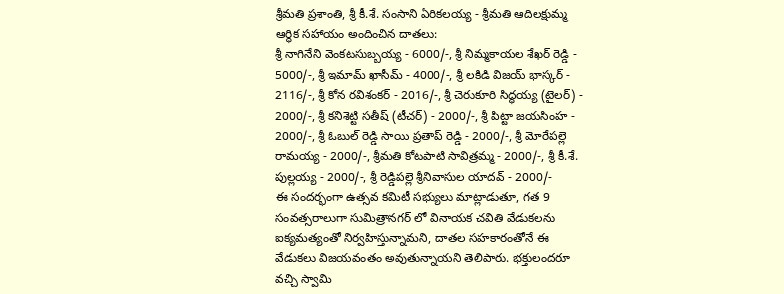శ్రీమతి ప్రశాంతి, శ్రీ కీ.శే. సంసాని ఏరికలయ్య - శ్రీమతి ఆదిలక్షుమ్మ
ఆర్థిక సహాయం అందించిన దాతలు:
శ్రీ నాగినేని వెంకటసుబ్బయ్య - 6000/-, శ్రీ నిమ్మకాయల శేఖర్ రెడ్డి - 5000/-, శ్రీ ఇమామ్ ఖాసీమ్ - 4000/-, శ్రీ లకిడి విజయ్ భాస్కర్ - 2116/-, శ్రీ కోన రవిశంకర్ - 2016/-, శ్రీ చెరుకూరి సిద్ధయ్య (టైలర్) - 2000/-, శ్రీ కనిశెట్టి సతీష్ (టీచర్) - 2000/-, శ్రీ పిట్టా జయసింహ - 2000/-, శ్రీ ఓబుల్ రెడ్డి సాయి ప్రతాప్ రెడ్డి - 2000/-, శ్రీ మోరేపల్లె రామయ్య - 2000/-, శ్రీమతి కోటపాటి సావిత్రమ్మ - 2000/-, శ్రీ కీ.శే. పుల్లయ్య - 2000/-, శ్రీ రెడ్డిపల్లె శ్రీనివాసుల యాదవ్ - 2000/-
ఈ సందర్భంగా ఉత్సవ కమిటీ సభ్యులు మాట్లాడుతూ, గత 9 సంవత్సరాలుగా సుమిత్రానగర్ లో వినాయక చవితి వేడుకలను ఐక్యమత్యంతో నిర్వహిస్తున్నామని, దాతల సహకారంతోనే ఈ వేడుకలు విజయవంతం అవుతున్నాయని తెలిపారు. భక్తులందరూ వచ్చి స్వామి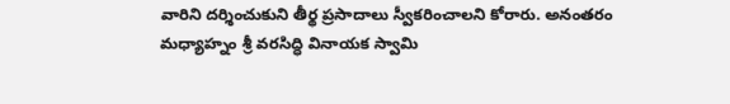వారిని దర్శించుకుని తీర్థ ప్రసాదాలు స్వీకరించాలని కోరారు. అనంతరం మధ్యాహ్నం శ్రీ వరసిద్ధి వినాయక స్వామి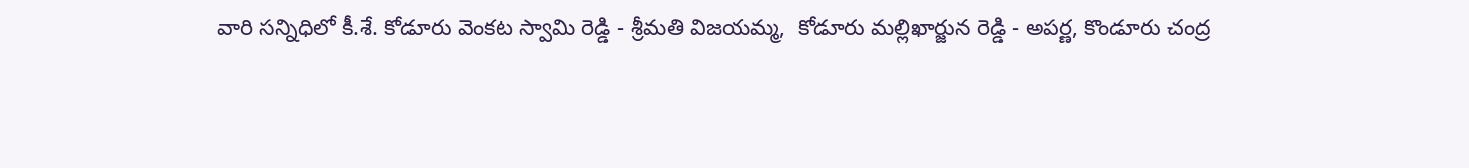వారి సన్నిధిలో కీ.శే. కోడూరు వెంకట స్వామి రెడ్డి - శ్రీమతి విజయమ్మ,  కోడూరు మల్లిఖార్జున రెడ్డి - అపర్ణ, కొండూరు చంద్ర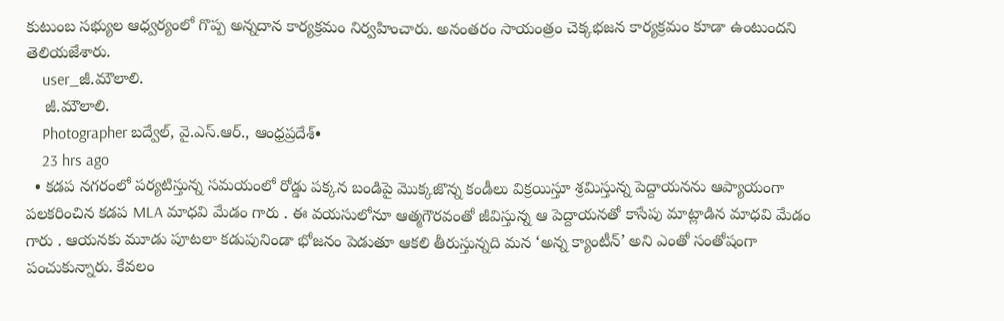కుటుంబ సభ్యుల ఆధ్వర్యంలో గొప్ప అన్నదాన కార్యక్రమం నిర్వహించారు. అనంతరం సాయంత్రం చెక్కభజన కార్యక్రమం కూడా ఉంటుందని తెలియజేశారు.
    user_జీ.మౌలాలి.
    జీ.మౌలాలి.
    Photographer బద్వేల్, వై.ఎస్.ఆర్., ఆంధ్రప్రదేశ్•
    23 hrs ago
  • కడప నగరంలో పర్యటిస్తున్న సమయంలో రోడ్డు పక్కన బండిపై మొక్కజొన్న కండీలు విక్రయిస్తూ శ్రమిస్తున్న పెద్దాయనను ఆప్యాయంగా పలకరించిన కడప MLA మాధవి మేడం గారు . ఈ వయసులోనూ ఆత్మగౌరవంతో జీవిస్తున్న ఆ పెద్దాయనతో కాసేపు మాట్లాడిన మాధవి మేడం గారు . ఆయనకు మూడు పూటలా కడుపునిండా భోజనం పెడుతూ ఆకలి తీరుస్తున్నది మన ‘అన్న క్యాంటీన్’ అని ఎంతో సంతోషంగా పంచుకున్నారు. కేవలం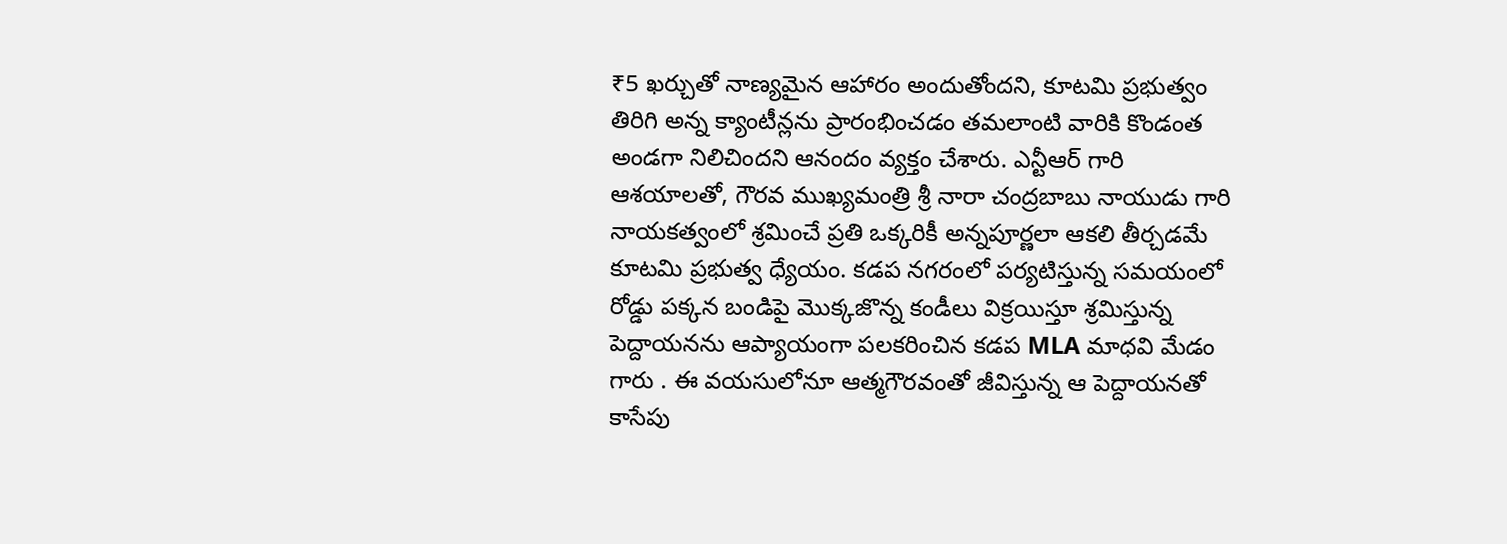₹5 ఖర్చుతో నాణ్యమైన ఆహారం అందుతోందని, కూటమి ప్రభుత్వం తిరిగి అన్న క్యాంటీన్లను ప్రారంభించడం తమలాంటి వారికి కొండంత అండగా నిలిచిందని ఆనందం వ్యక్తం చేశారు. ఎన్టీఆర్ గారి ఆశయాలతో, గౌరవ ముఖ్యమంత్రి శ్రీ నారా చంద్రబాబు నాయుడు గారి నాయకత్వంలో శ్రమించే ప్రతి ఒక్కరికీ అన్నపూర్ణలా ఆకలి తీర్చడమే కూటమి ప్రభుత్వ ధ్యేయం. కడప నగరంలో పర్యటిస్తున్న సమయంలో రోడ్డు పక్కన బండిపై మొక్కజొన్న కండీలు విక్రయిస్తూ శ్రమిస్తున్న పెద్దాయనను ఆప్యాయంగా పలకరించిన కడప MLA మాధవి మేడం గారు . ఈ వయసులోనూ ఆత్మగౌరవంతో జీవిస్తున్న ఆ పెద్దాయనతో కాసేపు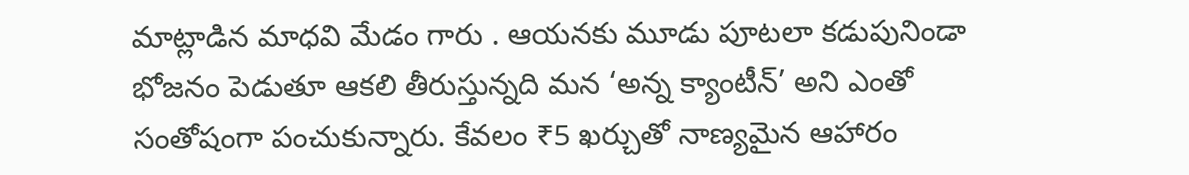మాట్లాడిన మాధవి మేడం గారు . ఆయనకు మూడు పూటలా కడుపునిండా భోజనం పెడుతూ ఆకలి తీరుస్తున్నది మన ‘అన్న క్యాంటీన్’ అని ఎంతో సంతోషంగా పంచుకున్నారు. కేవలం ₹5 ఖర్చుతో నాణ్యమైన ఆహారం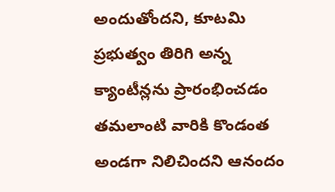అందుతోందని, కూటమి ప్రభుత్వం తిరిగి అన్న క్యాంటీన్లను ప్రారంభించడం తమలాంటి వారికి కొండంత అండగా నిలిచిందని ఆనందం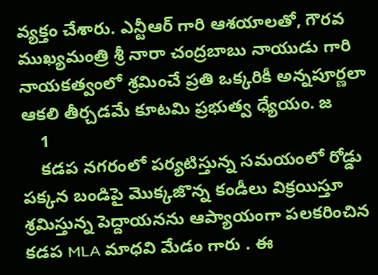వ్యక్తం చేశారు. ఎన్టీఆర్ గారి ఆశయాలతో, గౌరవ ముఖ్యమంత్రి శ్రీ నారా చంద్రబాబు నాయుడు గారి నాయకత్వంలో శ్రమించే ప్రతి ఒక్కరికీ అన్నపూర్ణలా ఆకలి తీర్చడమే కూటమి ప్రభుత్వ ధ్యేయం. జ
    1
    కడప నగరంలో పర్యటిస్తున్న సమయంలో రోడ్డు పక్కన బండిపై మొక్కజొన్న కండీలు విక్రయిస్తూ శ్రమిస్తున్న పెద్దాయనను ఆప్యాయంగా పలకరించిన కడప MLA మాధవి మేడం గారు . ఈ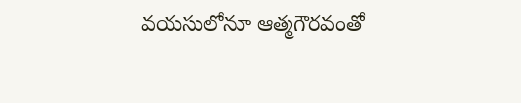వయసులోనూ ఆత్మగౌరవంతో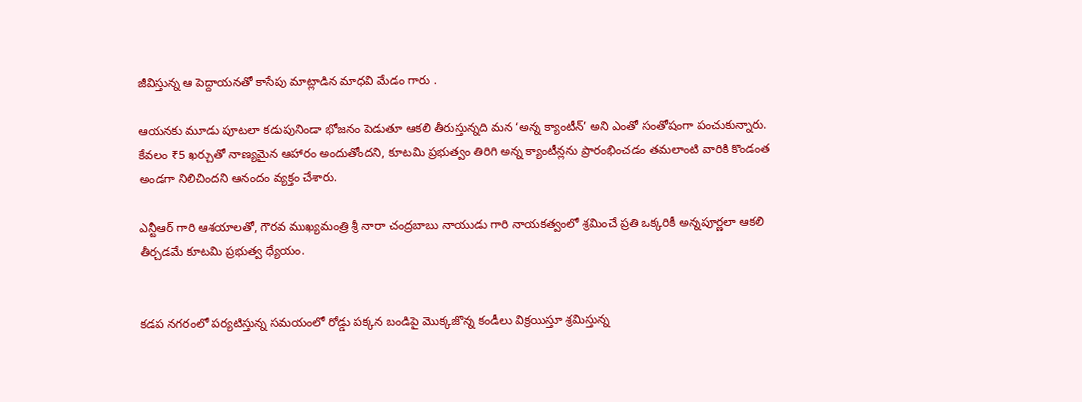జీవిస్తున్న ఆ పెద్దాయనతో కాసేపు మాట్లాడిన మాధవి మేడం గారు .

ఆయనకు మూడు పూటలా కడుపునిండా భోజనం పెడుతూ ఆకలి తీరుస్తున్నది మన ‘అన్న క్యాంటీన్’ అని ఎంతో సంతోషంగా పంచుకున్నారు. కేవలం ₹5 ఖర్చుతో నాణ్యమైన ఆహారం అందుతోందని, కూటమి ప్రభుత్వం తిరిగి అన్న క్యాంటీన్లను ప్రారంభించడం తమలాంటి వారికి కొండంత అండగా నిలిచిందని ఆనందం వ్యక్తం చేశారు.

ఎన్టీఆర్ గారి ఆశయాలతో, గౌరవ ముఖ్యమంత్రి శ్రీ నారా చంద్రబాబు నాయుడు గారి నాయకత్వంలో శ్రమించే ప్రతి ఒక్కరికీ అన్నపూర్ణలా ఆకలి తీర్చడమే కూటమి ప్రభుత్వ ధ్యేయం.


కడప నగరంలో పర్యటిస్తున్న సమయంలో రోడ్డు పక్కన బండిపై మొక్కజొన్న కండీలు విక్రయిస్తూ శ్రమిస్తున్న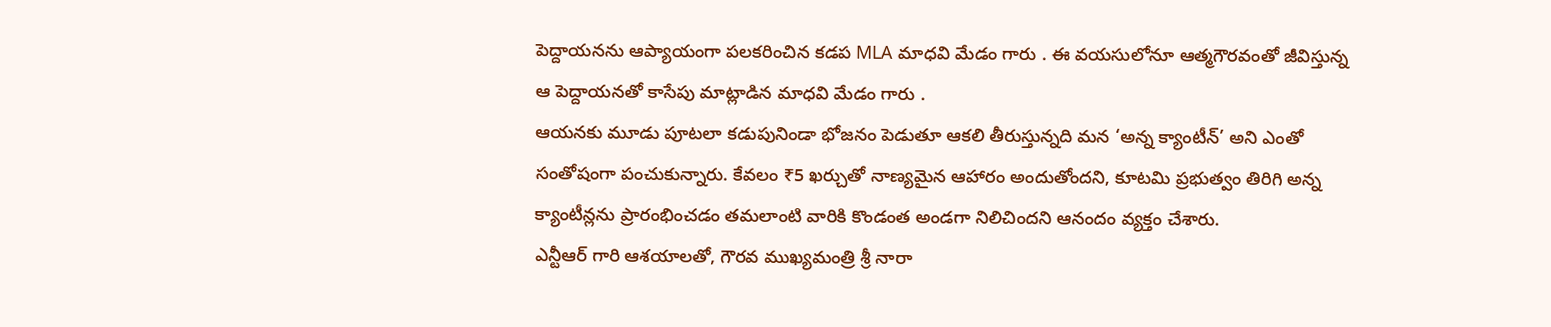పెద్దాయనను ఆప్యాయంగా పలకరించిన కడప MLA మాధవి మేడం గారు . ఈ వయసులోనూ ఆత్మగౌరవంతో జీవిస్తున్న ఆ పెద్దాయనతో కాసేపు మాట్లాడిన మాధవి మేడం గారు .
ఆయనకు మూడు పూటలా కడుపునిండా భోజనం పెడుతూ ఆకలి తీరుస్తున్నది మన ‘అన్న క్యాంటీన్’ అని ఎంతో సంతోషంగా పంచుకున్నారు. కేవలం ₹5 ఖర్చుతో నాణ్యమైన ఆహారం అందుతోందని, కూటమి ప్రభుత్వం తిరిగి అన్న క్యాంటీన్లను ప్రారంభించడం తమలాంటి వారికి కొండంత అండగా నిలిచిందని ఆనందం వ్యక్తం చేశారు.
ఎన్టీఆర్ గారి ఆశయాలతో, గౌరవ ముఖ్యమంత్రి శ్రీ నారా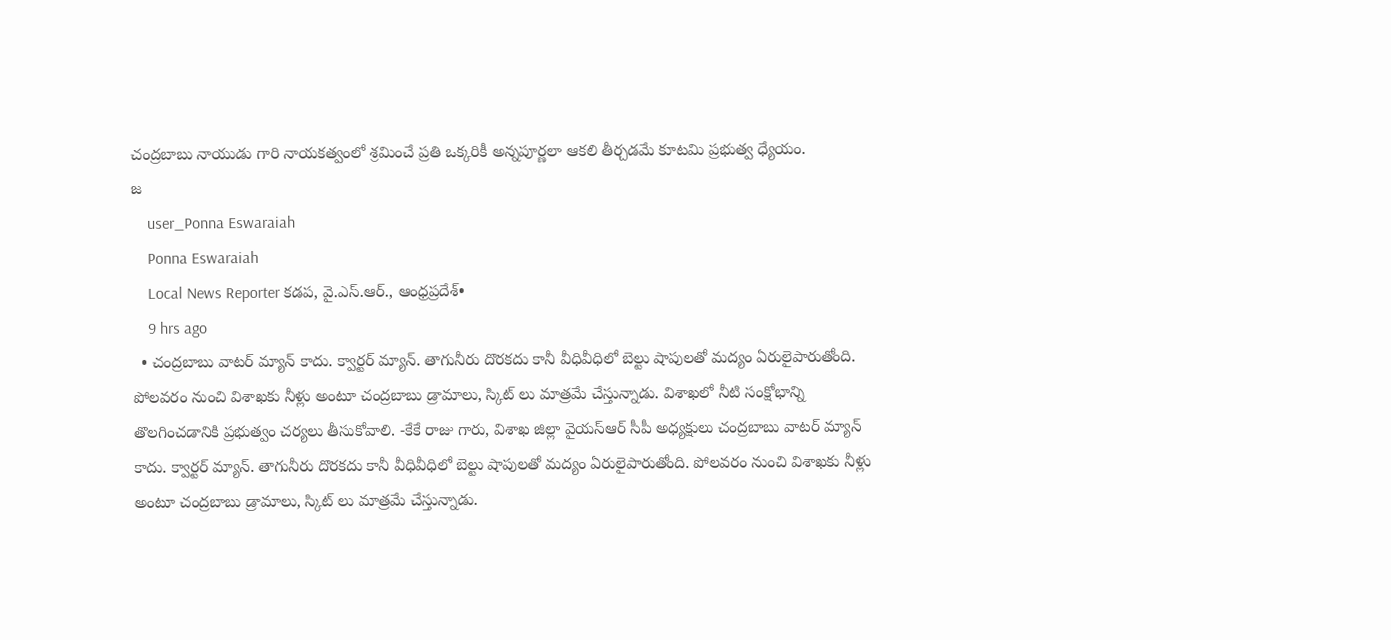చంద్రబాబు నాయుడు గారి నాయకత్వంలో శ్రమించే ప్రతి ఒక్కరికీ అన్నపూర్ణలా ఆకలి తీర్చడమే కూటమి ప్రభుత్వ ధ్యేయం.
జ
    user_Ponna Eswaraiah
    Ponna Eswaraiah
    Local News Reporter కడప, వై.ఎస్.ఆర్., ఆంధ్రప్రదేశ్•
    9 hrs ago
  • చంద్రబాబు వాటర్ మ్యాన్ కాదు. క్వార్టర్ మ్యాన్. తాగునీరు దొరకదు కానీ వీధివీధిలో బెల్టు షాపులతో మద్యం ఏరులైపారుతోంది. పోలవరం నుంచి విశాఖకు నీళ్లు అంటూ చంద్రబాబు డ్రామాలు, స్కిట్ లు మాత్రమే చేస్తున్నాడు. విశాఖలో నీటి సంక్షోభాన్ని తొలగించడానికి ప్రభుత్వం చర్యలు తీసుకోవాలి. -కేకే రాజు గారు, విశాఖ జిల్లా వైయస్ఆర్ సీపీ అధ్యక్షులు చంద్రబాబు వాటర్ మ్యాన్ కాదు. క్వార్టర్ మ్యాన్. తాగునీరు దొరకదు కానీ వీధివీధిలో బెల్టు షాపులతో మద్యం ఏరులైపారుతోంది. పోలవరం నుంచి విశాఖకు నీళ్లు అంటూ చంద్రబాబు డ్రామాలు, స్కిట్ లు మాత్రమే చేస్తున్నాడు.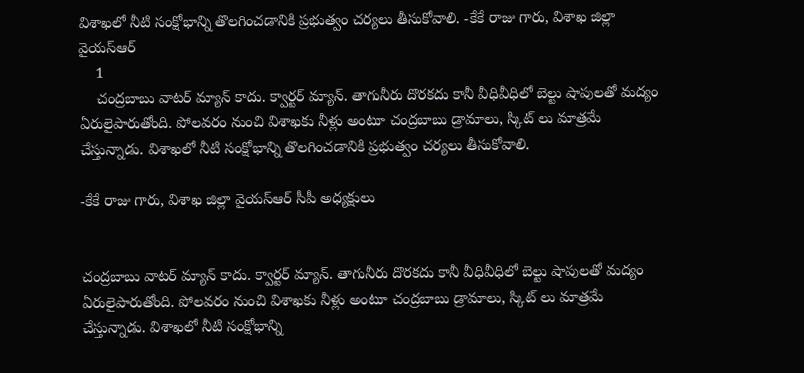విశాఖలో నీటి సంక్షోభాన్ని తొలగించడానికి ప్రభుత్వం చర్యలు తీసుకోవాలి. -కేకే రాజు గారు, విశాఖ జిల్లా వైయస్ఆర్
    1
    చంద్రబాబు వాటర్ మ్యాన్ కాదు. క్వార్టర్ మ్యాన్. తాగునీరు దొరకదు కానీ వీధివీధిలో బెల్టు షాపులతో మద్యం ఏరులైపారుతోంది. పోలవరం నుంచి విశాఖకు నీళ్లు అంటూ చంద్రబాబు డ్రామాలు, స్కిట్ లు మాత్రమే చేస్తున్నాడు. విశాఖలో నీటి సంక్షోభాన్ని తొలగించడానికి ప్రభుత్వం చర్యలు తీసుకోవాలి.

-కేకే రాజు గారు, విశాఖ జిల్లా వైయస్ఆర్ సీపీ అధ్యక్షులు


చంద్రబాబు వాటర్ మ్యాన్ కాదు. క్వార్టర్ మ్యాన్. తాగునీరు దొరకదు కానీ వీధివీధిలో బెల్టు షాపులతో మద్యం ఏరులైపారుతోంది. పోలవరం నుంచి విశాఖకు నీళ్లు అంటూ చంద్రబాబు డ్రామాలు, స్కిట్ లు మాత్రమే చేస్తున్నాడు. విశాఖలో నీటి సంక్షోభాన్ని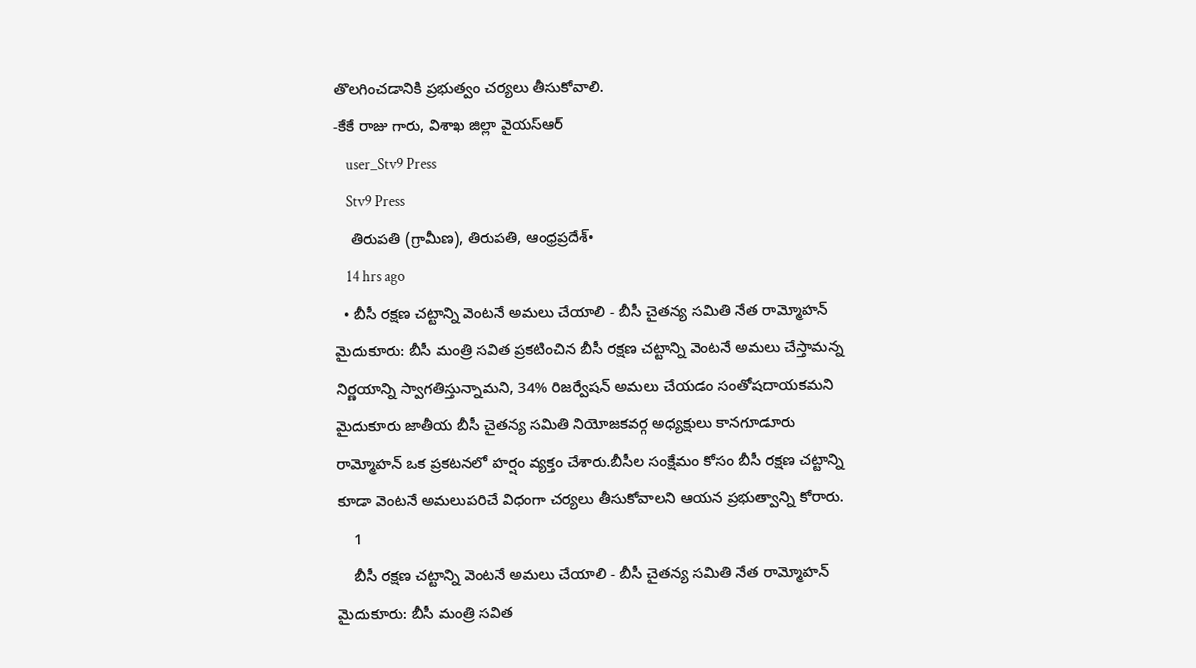తొలగించడానికి ప్రభుత్వం చర్యలు తీసుకోవాలి.
-కేకే రాజు గారు, విశాఖ జిల్లా వైయస్ఆర్
    user_Stv9 Press
    Stv9 Press
    తిరుపతి (గ్రామీణ), తిరుపతి, ఆంధ్రప్రదేశ్•
    14 hrs ago
  • బీసీ రక్షణ చట్టాన్ని వెంటనే అమలు చేయాలి - బీసీ చైతన్య సమితి నేత రామ్మోహన్ మైదుకూరు: బీసీ మంత్రి సవిత ప్రకటించిన బీసీ రక్షణ చట్టాన్ని వెంటనే అమలు చేస్తామన్న నిర్ణయాన్ని స్వాగతిస్తున్నామని, 34% రిజర్వేషన్ అమలు చేయడం సంతోషదాయకమని మైదుకూరు జాతీయ బీసీ చైతన్య సమితి నియోజకవర్గ అధ్యక్షులు కానగూడూరు రామ్మోహన్ ఒక ప్రకటనలో హర్షం వ్యక్తం చేశారు.బీసీల సంక్షేమం కోసం బీసీ రక్షణ చట్టాన్ని కూడా వెంటనే అమలుపరిచే విధంగా చర్యలు తీసుకోవాలని ఆయన ప్రభుత్వాన్ని కోరారు.
    1
    బీసీ రక్షణ చట్టాన్ని వెంటనే అమలు చేయాలి - బీసీ చైతన్య సమితి నేత రామ్మోహన్
మైదుకూరు: బీసీ మంత్రి సవిత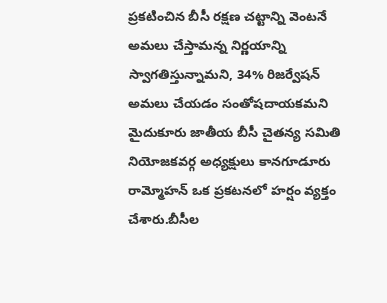ప్రకటించిన బీసీ రక్షణ చట్టాన్ని వెంటనే అమలు చేస్తామన్న నిర్ణయాన్ని స్వాగతిస్తున్నామని, 34% రిజర్వేషన్ అమలు చేయడం సంతోషదాయకమని మైదుకూరు జాతీయ బీసీ చైతన్య సమితి నియోజకవర్గ అధ్యక్షులు కానగూడూరు రామ్మోహన్ ఒక ప్రకటనలో హర్షం వ్యక్తం చేశారు.బీసీల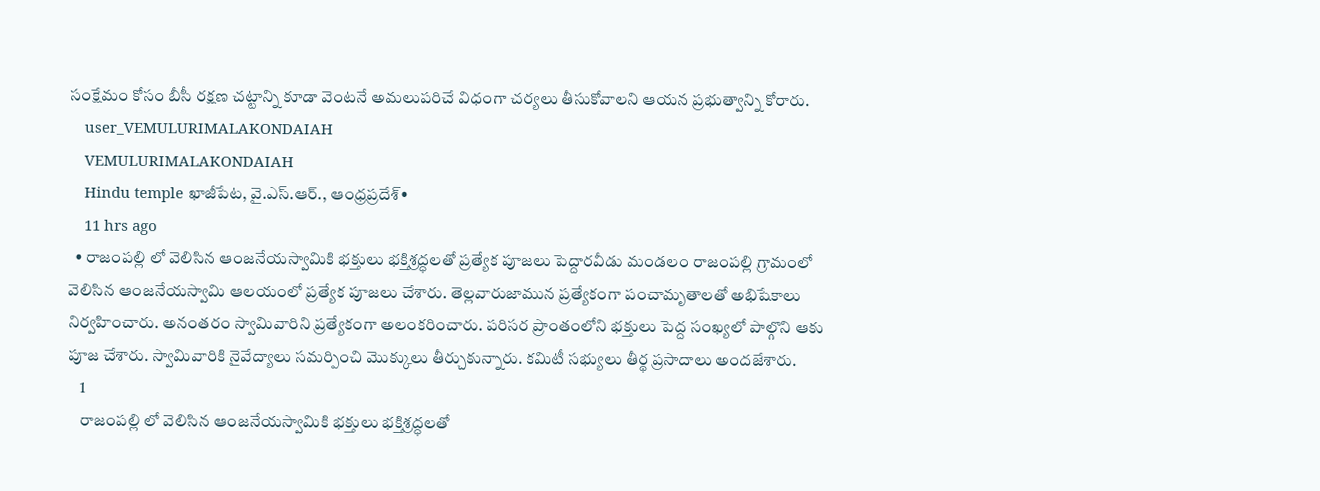సంక్షేమం కోసం బీసీ రక్షణ చట్టాన్ని కూడా వెంటనే అమలుపరిచే విధంగా చర్యలు తీసుకోవాలని ఆయన ప్రభుత్వాన్ని కోరారు.
    user_VEMULURIMALAKONDAIAH
    VEMULURIMALAKONDAIAH
    Hindu temple ఖాజీపేట, వై.ఎస్.ఆర్., ఆంధ్రప్రదేశ్•
    11 hrs ago
  • రాజంపల్లి లో వెలిసిన ఆంజనేయస్వామికి భక్తులు భక్తిశ్రద్ధలతో ప్రత్యేక పూజలు పెద్దారవీడు మండలం రాజంపల్లి గ్రామంలో వెలిసిన ఆంజనేయస్వామి ఆలయంలో ప్రత్యేక పూజలు చేశారు. తెల్లవారుజామున ప్రత్యేకంగా పంచామృతాలతో అభిషేకాలు నిర్వహించారు. అనంతరం స్వామివారిని ప్రత్యేకంగా అలంకరించారు. పరిసర ప్రాంతంలోని భక్తులు పెద్ద సంఖ్యలో పాల్గొని ఆకు పూజ చేశారు. స్వామివారికి నైవేద్యాలు సమర్పించి మొక్కులు తీర్చుకున్నారు. కమిటీ సభ్యులు తీర్థ ప్రసాదాలు అందజేశారు.
    1
    రాజంపల్లి లో వెలిసిన ఆంజనేయస్వామికి భక్తులు భక్తిశ్రద్ధలతో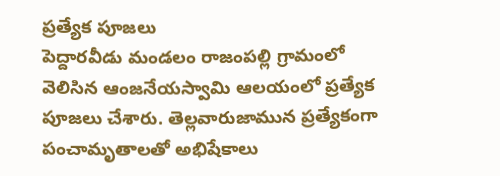ప్రత్యేక పూజలు
పెద్దారవీడు మండలం రాజంపల్లి గ్రామంలో వెలిసిన ఆంజనేయస్వామి ఆలయంలో ప్రత్యేక పూజలు చేశారు. తెల్లవారుజామున ప్రత్యేకంగా పంచామృతాలతో అభిషేకాలు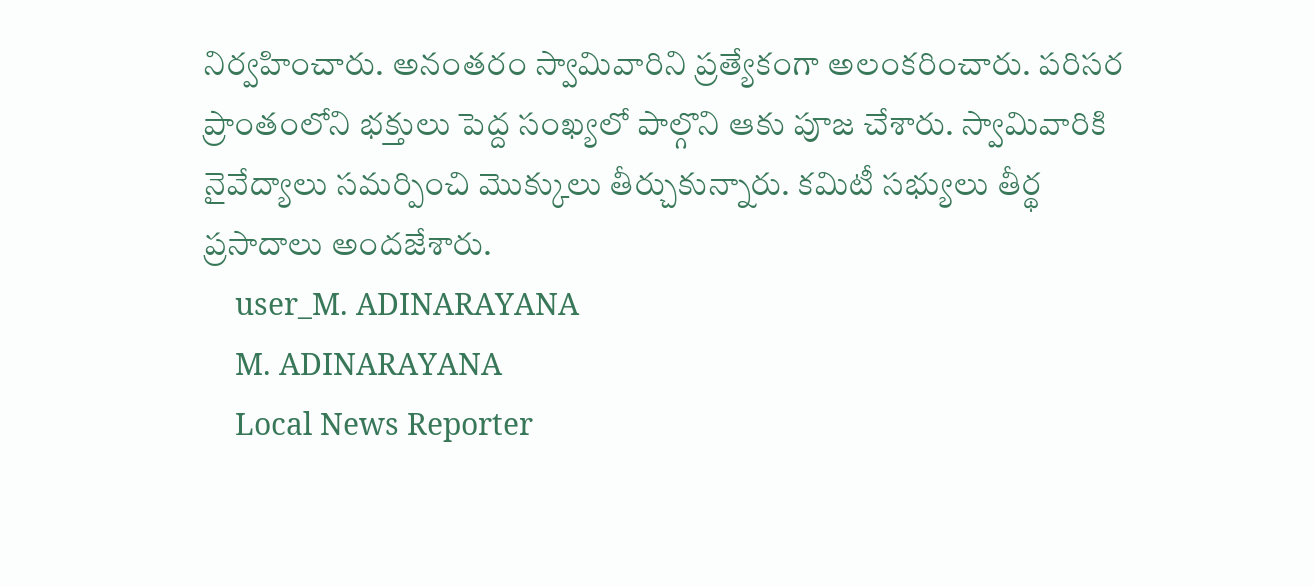నిర్వహించారు. అనంతరం స్వామివారిని ప్రత్యేకంగా అలంకరించారు. పరిసర ప్రాంతంలోని భక్తులు పెద్ద సంఖ్యలో పాల్గొని ఆకు పూజ చేశారు. స్వామివారికి నైవేద్యాలు సమర్పించి మొక్కులు తీర్చుకున్నారు. కమిటీ సభ్యులు తీర్థ ప్రసాదాలు అందజేశారు.
    user_M. ADINARAYANA
    M. ADINARAYANA
    Local News Reporter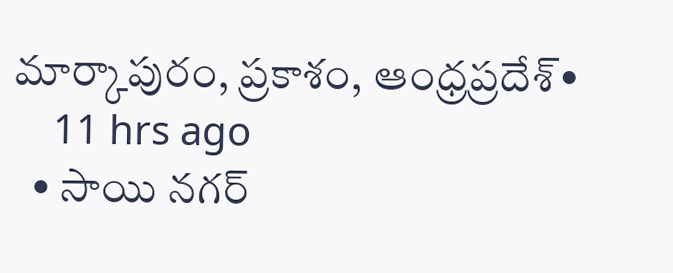మార్కాపురం, ప్రకాశం, ఆంధ్రప్రదేశ్•
    11 hrs ago
  • సాయి నగర్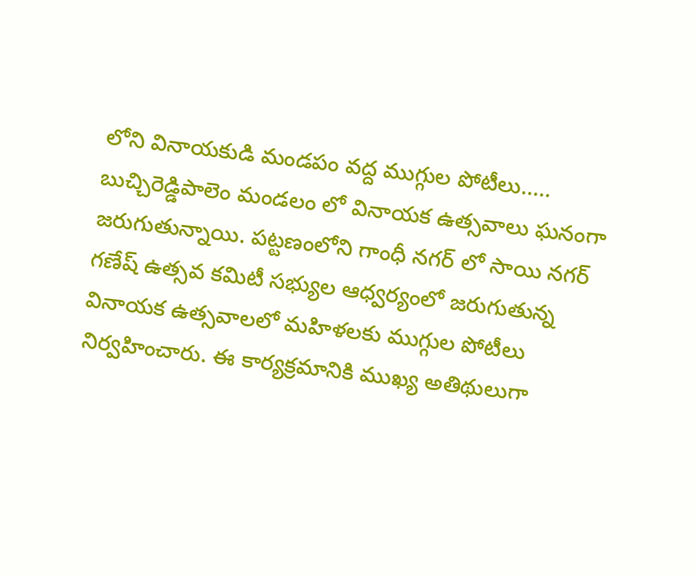లోని వినాయకుడి మండపం వద్ద ముగ్గుల పోటీలు..... బుచ్చిరెడ్డిపాలెం మండలం లో వినాయక ఉత్సవాలు ఘనంగా జరుగుతున్నాయి. పట్టణంలోని గాంధీ నగర్ లో సాయి నగర్ గణేష్ ఉత్సవ కమిటీ సభ్యుల ఆధ్వర్యంలో జరుగుతున్న వినాయక ఉత్సవాలలో మహిళలకు ముగ్గుల పోటీలు నిర్వహించారు. ఈ కార్యక్రమానికి ముఖ్య అతిథులుగా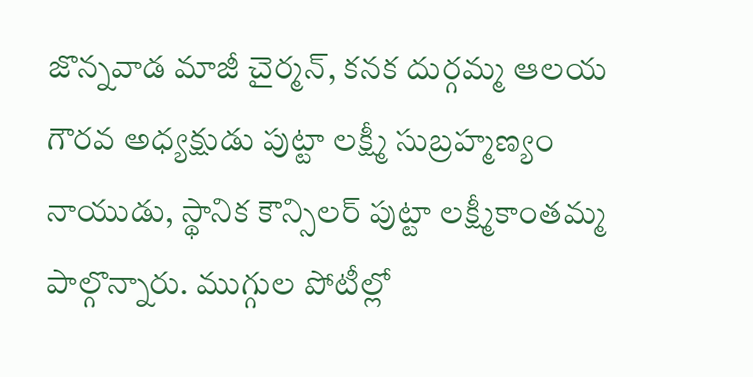జొన్నవాడ మాజీ చైర్మన్, కనక దుర్గమ్మ ఆలయ గౌరవ అధ్యక్షుడు పుట్టా లక్ష్మీ సుబ్రహ్మణ్యం నాయుడు, స్థానిక కౌన్సిలర్ పుట్టా లక్ష్మీకాంతమ్మ పాల్గొన్నారు. ముగ్గుల పోటీల్లో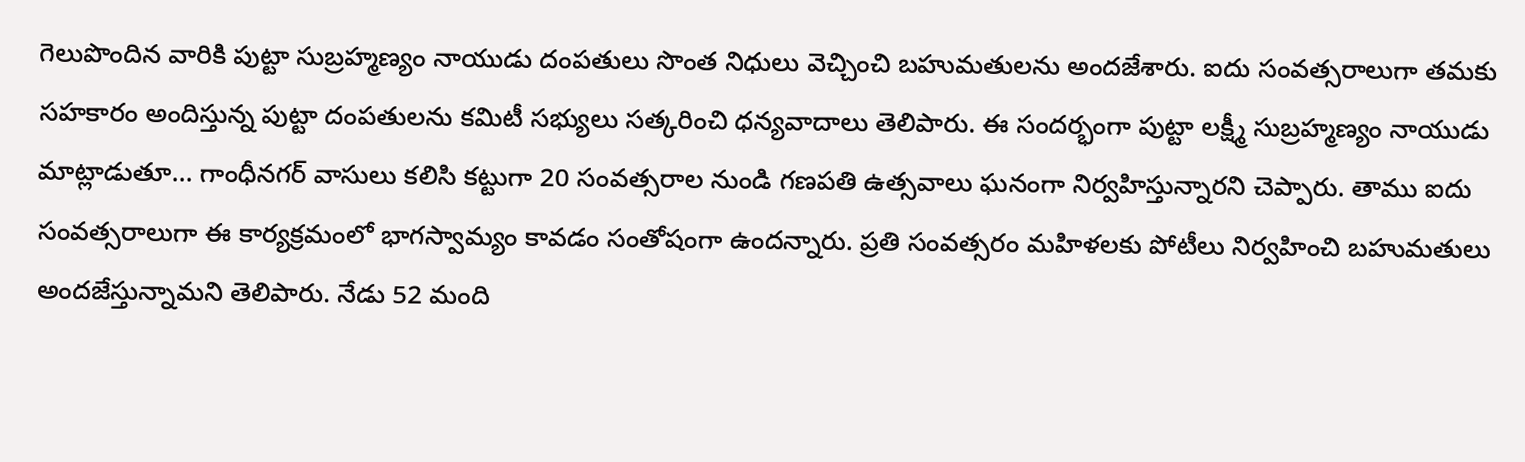గెలుపొందిన వారికి పుట్టా సుబ్రహ్మణ్యం నాయుడు దంపతులు సొంత నిధులు వెచ్చించి బహుమతులను అందజేశారు. ఐదు సంవత్సరాలుగా తమకు సహకారం అందిస్తున్న పుట్టా దంపతులను కమిటీ సభ్యులు సత్కరించి ధన్యవాదాలు తెలిపారు. ఈ సందర్భంగా పుట్టా లక్ష్మీ సుబ్రహ్మణ్యం నాయుడు మాట్లాడుతూ... గాంధీనగర్ వాసులు కలిసి కట్టుగా 20 సంవత్సరాల నుండి గణపతి ఉత్సవాలు ఘనంగా నిర్వహిస్తున్నారని చెప్పారు. తాము ఐదు సంవత్సరాలుగా ఈ కార్యక్రమంలో భాగస్వామ్యం కావడం సంతోషంగా ఉందన్నారు. ప్రతి సంవత్సరం మహిళలకు పోటీలు నిర్వహించి బహుమతులు అందజేస్తున్నామని తెలిపారు. నేడు 52 మంది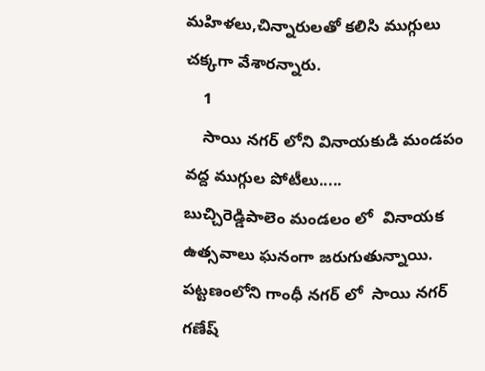మహిళలు,చిన్నారులతో కలిసి ముగ్గులు చక్కగా వేశారన్నారు.
    1
    సాయి నగర్ లోని వినాయకుడి మండపం వద్ద ముగ్గుల పోటీలు.....
బుచ్చిరెడ్డిపాలెం మండలం లో  వినాయక ఉత్సవాలు ఘనంగా జరుగుతున్నాయి. పట్టణంలోని గాంధీ నగర్ లో  సాయి నగర్ గణేష్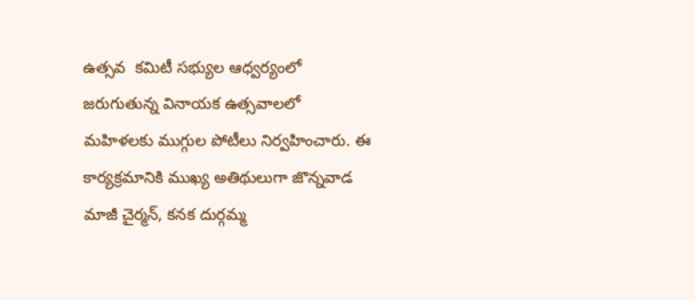ఉత్సవ  కమిటీ సభ్యుల ఆధ్వర్యంలో జరుగుతున్న వినాయక ఉత్సవాలలో  మహిళలకు ముగ్గుల పోటీలు నిర్వహించారు. ఈ కార్యక్రమానికి ముఖ్య అతిథులుగా జొన్నవాడ మాజీ చైర్మన్, కనక దుర్గమ్మ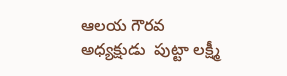ఆలయ గౌరవ అధ్యక్షుడు  పుట్టా లక్ష్మీ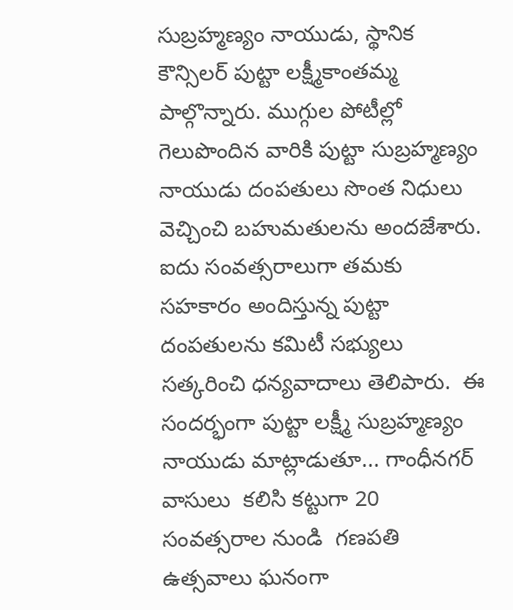సుబ్రహ్మణ్యం నాయుడు, స్థానిక కౌన్సిలర్ పుట్టా లక్ష్మీకాంతమ్మ పాల్గొన్నారు. ముగ్గుల పోటీల్లో  గెలుపొందిన వారికి పుట్టా సుబ్రహ్మణ్యం నాయుడు దంపతులు సొంత నిధులు వెచ్చించి బహుమతులను అందజేశారు. ఐదు సంవత్సరాలుగా తమకు సహకారం అందిస్తున్న పుట్టా దంపతులను కమిటీ సభ్యులు సత్కరించి ధన్యవాదాలు తెలిపారు.  ఈ సందర్భంగా పుట్టా లక్ష్మీ సుబ్రహ్మణ్యం నాయుడు మాట్లాడుతూ... గాంధీనగర్ వాసులు  కలిసి కట్టుగా 20  సంవత్సరాల నుండి  గణపతి ఉత్సవాలు ఘనంగా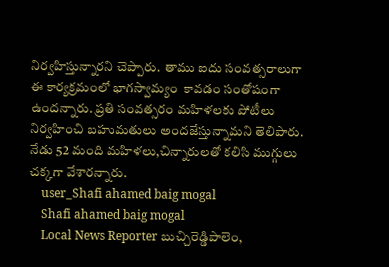నిర్వహిస్తున్నారని చెప్పారు.  తాము ఐదు సంవత్సరాలుగా ఈ కార్యక్రమంలో భాగస్వామ్యం  కావడం సంతోషంగా ఉందన్నారు. ప్రతి సంవత్సరం మహిళలకు పోటీలు నిర్వహించి బహుమతులు అందజేస్తున్నామని తెలిపారు. నేడు 52 మంది మహిళలు,చిన్నారులతో కలిసి ముగ్గులు చక్కగా వేశారన్నారు.
    user_Shafi ahamed baig mogal
    Shafi ahamed baig mogal
    Local News Reporter బుచ్చిరెడ్డిపాలెం,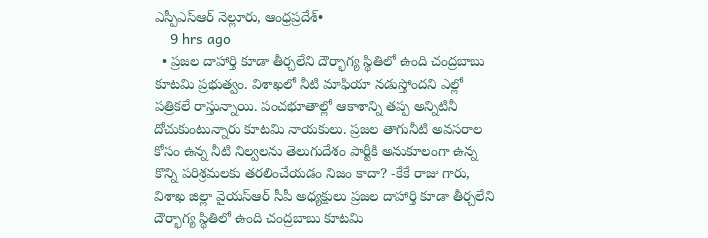ఎస్పీఎస్ఆర్ నెల్లూరు, ఆంధ్రప్రదేశ్•
    9 hrs ago
  • ప్రజల దాహార్తి కూడా తీర్చలేని దౌర్భాగ్య స్థితిలో ఉంది చంద్రబాబు కూటమి ప్రభుత్వం. విశాఖలో నీటి మాఫియా నడుస్తోందని ఎల్లో పత్రికలే రాస్తున్నాయి. పంచభూతాల్లో ఆకాశాన్ని తప్ప అన్నిటినీ దోచుకుంటున్నారు కూటమి నాయకులు. ప్రజల తాగునీటి అవసరాల కోసం ఉన్న నీటి నిల్వలను తెలుగుదేశం పార్టీకి అనుకూలంగా ఉన్న కొన్ని పరిశ్రమలకు తరలించేయడం నిజం కాదా? -కేకే రాజు గారు, విశాఖ జిల్లా వైయస్ఆర్ సీపీ అధ్యక్షులు ప్రజల దాహార్తి కూడా తీర్చలేని దౌర్భాగ్య స్థితిలో ఉంది చంద్రబాబు కూటమి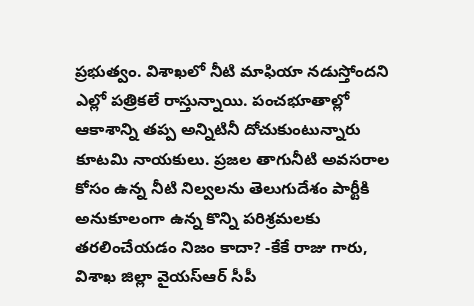ప్రభుత్వం. విశాఖలో నీటి మాఫియా నడుస్తోందని ఎల్లో పత్రికలే రాస్తున్నాయి. పంచభూతాల్లో ఆకాశాన్ని తప్ప అన్నిటినీ దోచుకుంటున్నారు కూటమి నాయకులు. ప్రజల తాగునీటి అవసరాల కోసం ఉన్న నీటి నిల్వలను తెలుగుదేశం పార్టీకి అనుకూలంగా ఉన్న కొన్ని పరిశ్రమలకు తరలించేయడం నిజం కాదా? -కేకే రాజు గారు, విశాఖ జిల్లా వైయస్ఆర్ సీపీ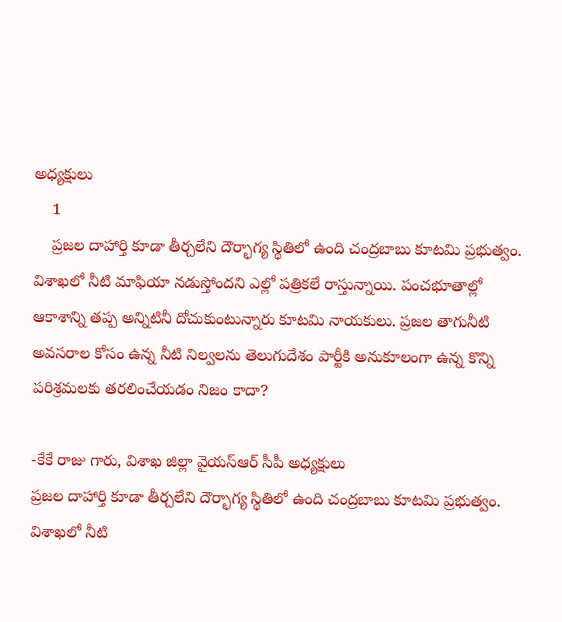అధ్యక్షులు
    1
    ప్రజల దాహార్తి కూడా తీర్చలేని దౌర్భాగ్య స్థితిలో ఉంది చంద్రబాబు కూటమి ప్రభుత్వం. విశాఖలో నీటి మాఫియా నడుస్తోందని ఎల్లో పత్రికలే రాస్తున్నాయి. పంచభూతాల్లో ఆకాశాన్ని తప్ప అన్నిటినీ దోచుకుంటున్నారు కూటమి నాయకులు. ప్రజల తాగునీటి అవసరాల కోసం ఉన్న నీటి నిల్వలను తెలుగుదేశం పార్టీకి అనుకూలంగా ఉన్న కొన్ని పరిశ్రమలకు తరలించేయడం నిజం కాదా?

-కేకే రాజు గారు, విశాఖ జిల్లా వైయస్ఆర్ సీపీ అధ్యక్షులు
ప్రజల దాహార్తి కూడా తీర్చలేని దౌర్భాగ్య స్థితిలో ఉంది చంద్రబాబు కూటమి ప్రభుత్వం. విశాఖలో నీటి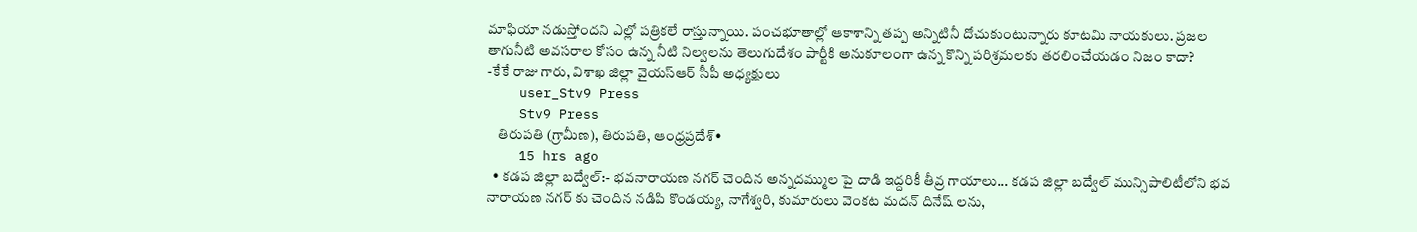మాఫియా నడుస్తోందని ఎల్లో పత్రికలే రాస్తున్నాయి. పంచభూతాల్లో ఆకాశాన్ని తప్ప అన్నిటినీ దోచుకుంటున్నారు కూటమి నాయకులు. ప్రజల తాగునీటి అవసరాల కోసం ఉన్న నీటి నిల్వలను తెలుగుదేశం పార్టీకి అనుకూలంగా ఉన్న కొన్ని పరిశ్రమలకు తరలించేయడం నిజం కాదా?
-కేకే రాజు గారు, విశాఖ జిల్లా వైయస్ఆర్ సీపీ అధ్యక్షులు
    user_Stv9 Press
    Stv9 Press
    తిరుపతి (గ్రామీణ), తిరుపతి, ఆంధ్రప్రదేశ్•
    15 hrs ago
  • కడప జిల్లా బద్వేల్:- భవనారాయణ నగర్ చెందిన అన్నదమ్ముల పై దాడి ఇద్దరికీ తీవ్ర గాయాలు... కడప జిల్లా బద్వేల్ మున్సిపాలిటీలోని భవ నారాయణ నగర్ కు చెందిన నడిపి కొండయ్య, నాగేశ్వరి, కుమారులు వెంకట మదన్ దినేష్ లను,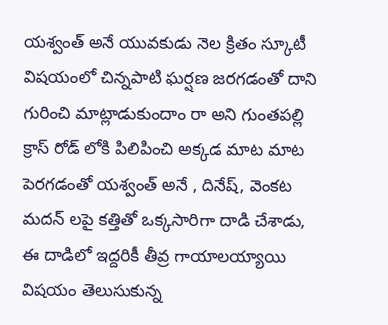యశ్వంత్ అనే యువకుడు నెల క్రితం స్కూటీ విషయంలో చిన్నపాటి ఘర్షణ జరగడంతో దాని గురించి మాట్లాడుకుందాం రా అని గుంతపల్లి క్రాస్ రోడ్ లోకి పిలిపించి అక్కడ మాట మాట పెరగడంతో యశ్వంత్ అనే , దినేష్, వెంకట మదన్ లపై కత్తితో ఒక్కసారిగా దాడి చేశాడు, ఈ దాడిలో ఇద్దరికీ తీవ్ర గాయాలయ్యాయి విషయం తెలుసుకున్న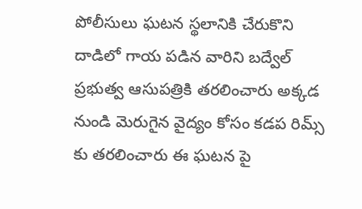పోలీసులు ఘటన స్థలానికి చేరుకొని దాడిలో గాయ పడిన వారిని బద్వేల్ ప్రభుత్వ ఆసుపత్రికి తరలించారు అక్కడ నుండి మెరుగైన వైద్యం కోసం కడప రిమ్స్ కు తరలించారు ఈ ఘటన పై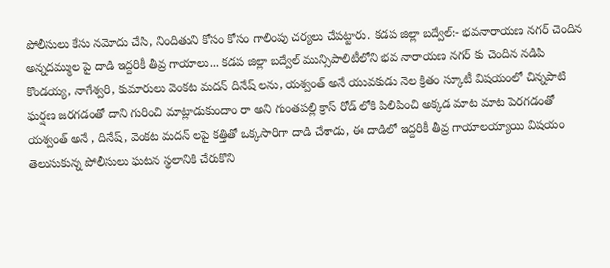పోలీసులు కేసు నమోదు చేసి, నిందితుని కోసం కోసం గాలింపు చర్యలు చేపట్టారు. కడప జిల్లా బద్వేల్:- భవనారాయణ నగర్ చెందిన అన్నదమ్ముల పై దాడి ఇద్దరికీ తీవ్ర గాయాలు... కడప జిల్లా బద్వేల్ మున్సిపాలిటీలోని భవ నారాయణ నగర్ కు చెందిన నడిపి కొండయ్య, నాగేశ్వరి, కుమారులు వెంకట మదన్ దినేష్ లను, యశ్వంత్ అనే యువకుడు నెల క్రితం స్కూటీ విషయంలో చిన్నపాటి ఘర్షణ జరగడంతో దాని గురించి మాట్లాడుకుందాం రా అని గుంతపల్లి క్రాస్ రోడ్ లోకి పిలిపించి అక్కడ మాట మాట పెరగడంతో యశ్వంత్ అనే , దినేష్, వెంకట మదన్ లపై కత్తితో ఒక్కసారిగా దాడి చేశాడు, ఈ దాడిలో ఇద్దరికీ తీవ్ర గాయాలయ్యాయి విషయం తెలుసుకున్న పోలీసులు ఘటన స్థలానికి చేరుకొని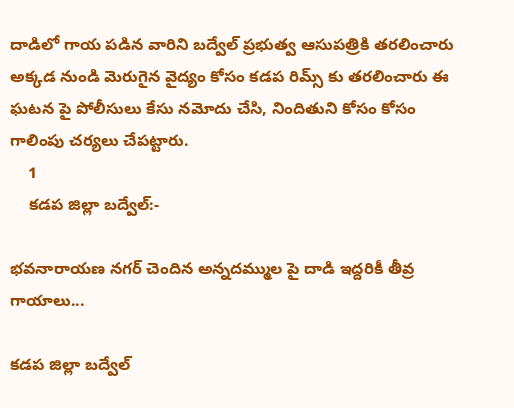దాడిలో గాయ పడిన వారిని బద్వేల్ ప్రభుత్వ ఆసుపత్రికి తరలించారు అక్కడ నుండి మెరుగైన వైద్యం కోసం కడప రిమ్స్ కు తరలించారు ఈ ఘటన పై పోలీసులు కేసు నమోదు చేసి, నిందితుని కోసం కోసం గాలింపు చర్యలు చేపట్టారు.
    1
    కడప జిల్లా బద్వేల్:-

భవనారాయణ నగర్ చెందిన అన్నదమ్ముల పై దాడి ఇద్దరికీ తీవ్ర గాయాలు...

కడప జిల్లా బద్వేల్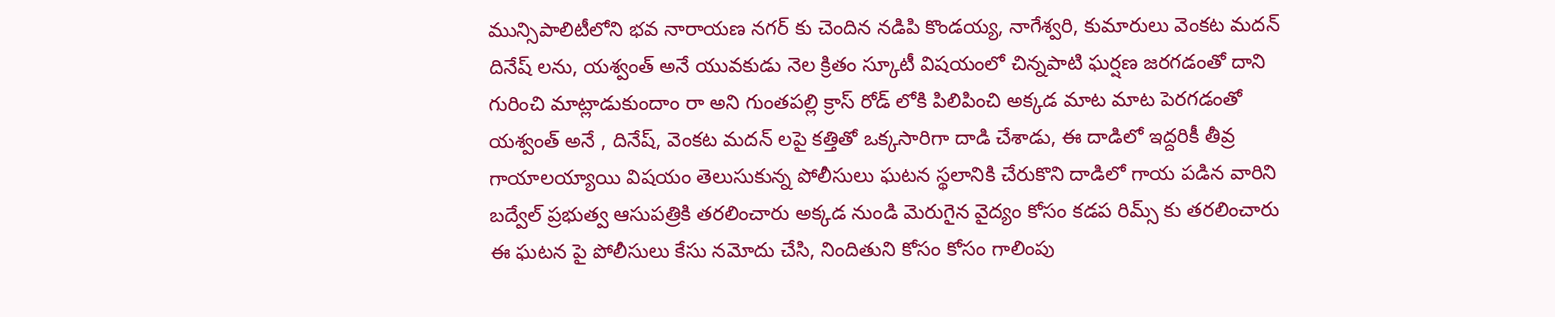మున్సిపాలిటీలోని భవ నారాయణ నగర్ కు చెందిన నడిపి కొండయ్య, నాగేశ్వరి, కుమారులు వెంకట మదన్ దినేష్ లను, యశ్వంత్ అనే యువకుడు నెల క్రితం స్కూటీ విషయంలో చిన్నపాటి ఘర్షణ జరగడంతో దాని గురించి మాట్లాడుకుందాం రా అని గుంతపల్లి క్రాస్ రోడ్ లోకి పిలిపించి అక్కడ మాట మాట పెరగడంతో యశ్వంత్ అనే , దినేష్, వెంకట మదన్ లపై కత్తితో ఒక్కసారిగా దాడి చేశాడు, ఈ దాడిలో ఇద్దరికీ తీవ్ర గాయాలయ్యాయి విషయం తెలుసుకున్న పోలీసులు ఘటన స్థలానికి చేరుకొని దాడిలో గాయ పడిన వారిని బద్వేల్ ప్రభుత్వ ఆసుపత్రికి తరలించారు అక్కడ నుండి మెరుగైన వైద్యం కోసం కడప రిమ్స్ కు తరలించారు
ఈ ఘటన పై పోలీసులు కేసు నమోదు చేసి, నిందితుని కోసం కోసం గాలింపు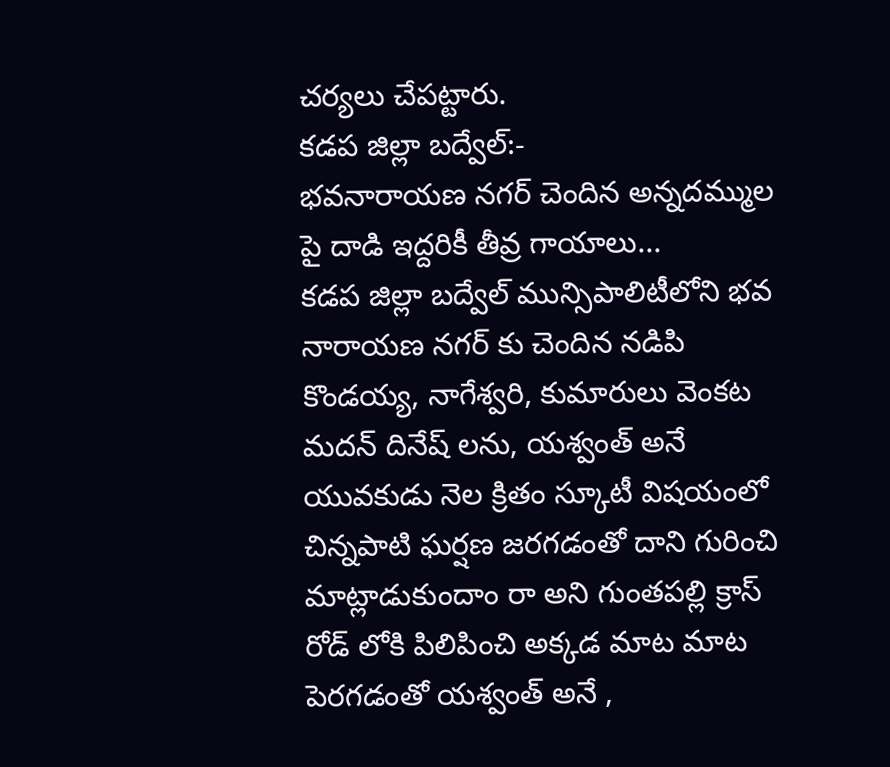చర్యలు చేపట్టారు.
కడప జిల్లా బద్వేల్:-
భవనారాయణ నగర్ చెందిన అన్నదమ్ముల పై దాడి ఇద్దరికీ తీవ్ర గాయాలు...
కడప జిల్లా బద్వేల్ మున్సిపాలిటీలోని భవ నారాయణ నగర్ కు చెందిన నడిపి కొండయ్య, నాగేశ్వరి, కుమారులు వెంకట మదన్ దినేష్ లను, యశ్వంత్ అనే యువకుడు నెల క్రితం స్కూటీ విషయంలో చిన్నపాటి ఘర్షణ జరగడంతో దాని గురించి మాట్లాడుకుందాం రా అని గుంతపల్లి క్రాస్ రోడ్ లోకి పిలిపించి అక్కడ మాట మాట పెరగడంతో యశ్వంత్ అనే ,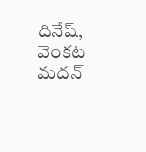దినేష్, వెంకట మదన్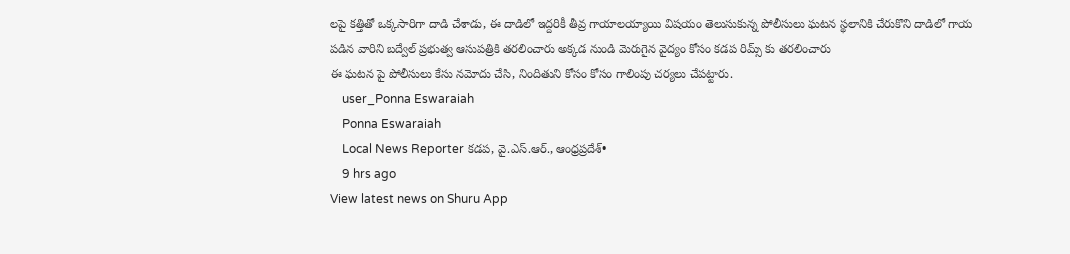లపై కత్తితో ఒక్కసారిగా దాడి చేశాడు, ఈ దాడిలో ఇద్దరికీ తీవ్ర గాయాలయ్యాయి విషయం తెలుసుకున్న పోలీసులు ఘటన స్థలానికి చేరుకొని దాడిలో గాయ పడిన వారిని బద్వేల్ ప్రభుత్వ ఆసుపత్రికి తరలించారు అక్కడ నుండి మెరుగైన వైద్యం కోసం కడప రిమ్స్ కు తరలించారు
ఈ ఘటన పై పోలీసులు కేసు నమోదు చేసి, నిందితుని కోసం కోసం గాలింపు చర్యలు చేపట్టారు.
    user_Ponna Eswaraiah
    Ponna Eswaraiah
    Local News Reporter కడప, వై.ఎస్.ఆర్., ఆంధ్రప్రదేశ్•
    9 hrs ago
View latest news on Shuru App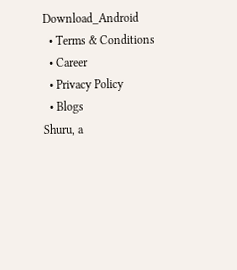Download_Android
  • Terms & Conditions
  • Career
  • Privacy Policy
  • Blogs
Shuru, a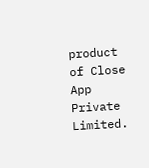product of Close App Private Limited.